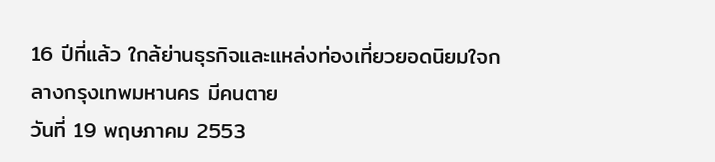16 ปีที่แล้ว ใกล้ย่านธุรกิจและแหล่งท่องเที่ยวยอดนิยมใจกลางกรุงเทพมหานคร มีคนตาย
วันที่ 19 พฤษภาคม 2553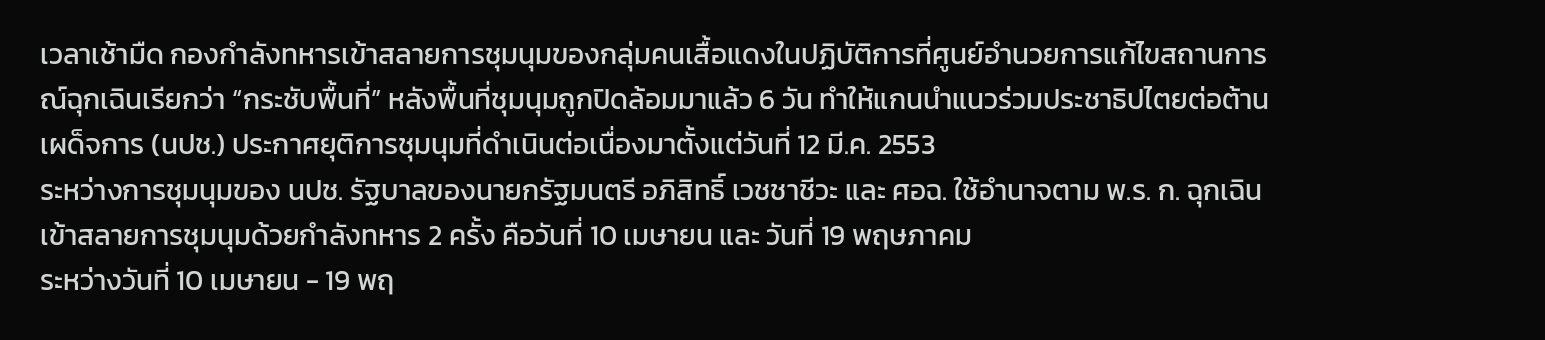เวลาเช้ามืด กองกำลังทหารเข้าสลายการชุมนุมของกลุ่มคนเสื้อแดงในปฏิบัติการที่ศูนย์อำนวยการแก้ไขสถานการณ์ฉุกเฉินเรียกว่า “กระชับพื้นที่” หลังพื้นที่ชุมนุมถูกปิดล้อมมาแล้ว 6 วัน ทำให้แกนนำแนวร่วมประชาธิปไตยต่อต้านเผด็จการ (นปช.) ประกาศยุติการชุมนุมที่ดำเนินต่อเนื่องมาตั้งแต่วันที่ 12 มี.ค. 2553
ระหว่างการชุมนุมของ นปช. รัฐบาลของนายกรัฐมนตรี อภิสิทธิ์ เวชชาชีวะ และ ศอฉ. ใช้อำนาจตาม พ.ร. ก. ฉุกเฉิน เข้าสลายการชุมนุมด้วยกำลังทหาร 2 ครั้ง คือวันที่ 10 เมษายน และ วันที่ 19 พฤษภาคม
ระหว่างวันที่ 10 เมษายน - 19 พฤ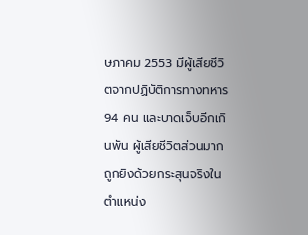ษภาคม 2553 มีผู้เสียชีวิตจากปฏิบัติการทางทหาร 94 คน และบาดเจ็บอีกเกินพัน ผู้เสียชีวิตส่วนมากถูกยิงด้วยกระสุนจริงในตำแหน่ง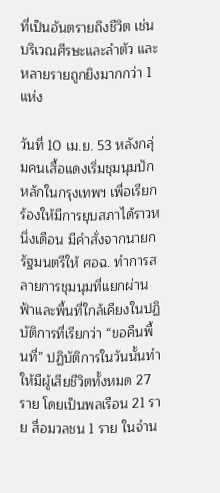ที่เป็นอันตรายถึงชีวิต เช่นบริเวณศีรษะและลำตัว และหลายรายถูกยิงมากกว่า 1 แห่ง

วันที่ 10 เม.ย. 53 หลังกลุ่มคนเสื้อแดงเริ่มชุมนุมปักหลักในกรุงเทพฯ เพื่อเรียกร้องให้มีการยุบสภาได้ราวหนึ่งเดือน มีคำสั่งจากนายกรัฐมนตรีให้ ศอฉ. ทำการสลายการชุมนุมที่แยกผ่านฟ้าและพื้นที่ใกล้เคียงในปฏิบัติการที่เรียกว่า “ขอคืนพื้นที่” ปฏิบัติการในวันนั้นทำให้มีผู้เสียชีวิตทั้งหมด 27 ราย โดยเป็นพลเรือน 21 ราย สื่อมวลชน 1 ราย ในจำน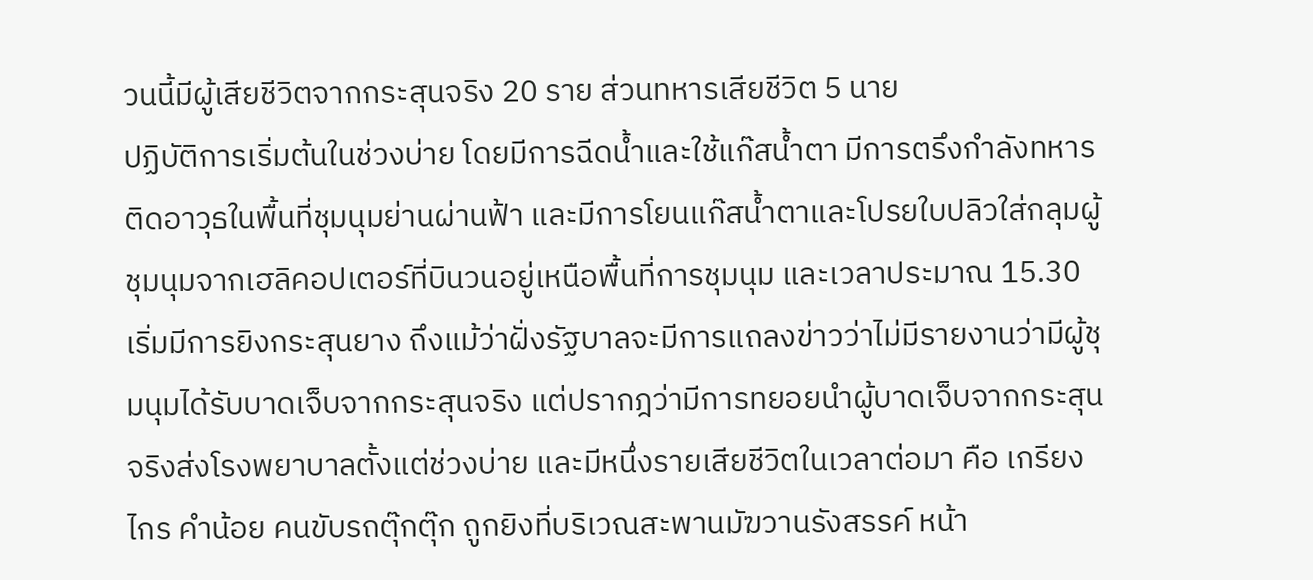วนนี้มีผู้เสียชีวิตจากกระสุนจริง 20 ราย ส่วนทหารเสียชีวิต 5 นาย
ปฏิบัติการเริ่มต้นในช่วงบ่าย โดยมีการฉีดน้ำและใช้แก๊สน้ำตา มีการตรึงกำลังทหารติดอาวุธในพื้นที่ชุมนุมย่านผ่านฟ้า และมีการโยนแก๊สน้ำตาและโปรยใบปลิวใส่กลุมผู้ชุมนุมจากเฮลิคอปเตอร์ที่บินวนอยู่เหนือพื้นที่การชุมนุม และเวลาประมาณ 15.30 เริ่มมีการยิงกระสุนยาง ถึงแม้ว่าฝั่งรัฐบาลจะมีการแถลงข่าวว่าไม่มีรายงานว่ามีผู้ชุมนุมได้รับบาดเจ็บจากกระสุนจริง แต่ปรากฎว่ามีการทยอยนำผู้บาดเจ็บจากกระสุนจริงส่งโรงพยาบาลตั้งแต่ช่วงบ่าย และมีหนึ่งรายเสียชีวิตในเวลาต่อมา คือ เกรียงไกร คำน้อย คนขับรถตุ๊กตุ๊ก ถูกยิงที่บริเวณสะพานมัฆวานรังสรรค์ หน้า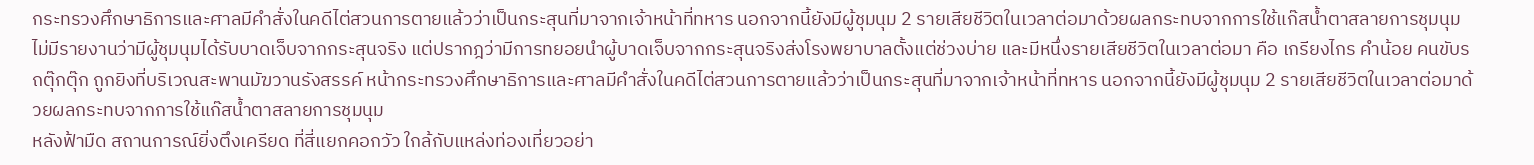กระทรวงศึกษาธิการและศาลมีคำสั่งในคดีไต่สวนการตายแล้วว่าเป็นกระสุนที่มาจากเจ้าหน้าที่ทหาร นอกจากนี้ยังมีผู้ชุมนุม 2 รายเสียชีวิตในเวลาต่อมาด้วยผลกระทบจากการใช้แก๊สน้ำตาสลายการชุมนุม
ไม่มีรายงานว่ามีผู้ชุมนุมได้รับบาดเจ็บจากกระสุนจริง แต่ปรากฎว่ามีการทยอยนำผู้บาดเจ็บจากกระสุนจริงส่งโรงพยาบาลตั้งแต่ช่วงบ่าย และมีหนึ่งรายเสียชีวิตในเวลาต่อมา คือ เกรียงไกร คำน้อย คนขับรถตุ๊กตุ๊ก ถูกยิงที่บริเวณสะพานมัฆวานรังสรรค์ หน้ากระทรวงศึกษาธิการและศาลมีคำสั่งในคดีไต่สวนการตายแล้วว่าเป็นกระสุนที่มาจากเจ้าหน้าที่ทหาร นอกจากนี้ยังมีผู้ชุมนุม 2 รายเสียชีวิตในเวลาต่อมาด้วยผลกระทบจากการใช้แก๊สน้ำตาสลายการชุมนุม
หลังฟ้ามืด สถานการณ์ยิ่งตึงเครียด ที่สี่แยกคอกวัว ใกล้กับแหล่งท่องเที่ยวอย่า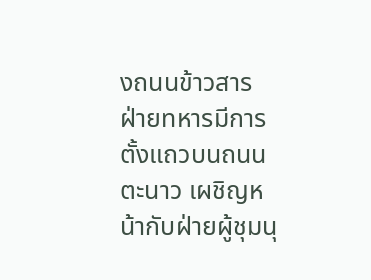งถนนข้าวสาร ฝ่ายทหารมีการตั้งแถวบนถนนตะนาว เผชิญหน้ากับฝ่ายผู้ชุมนุ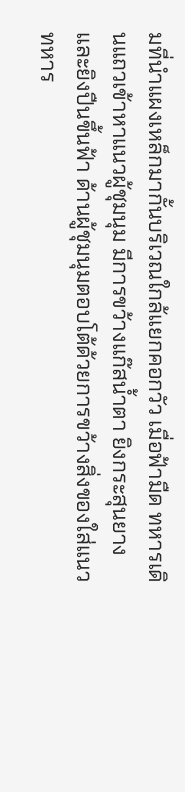มที่นำแผงเหล็กมากั้นบริเวณใกล้แยกคอกวัว เมื่อฟ้ามืด ทหารเดินแถวเข้าหาแนวผู้ชุมนุม มีการขว้างแก๊สน้ำตา ยิงกระสุนยาง และยิงปืนขึ้นฟ้า ด้านผู้ชุมนุมตอบโต้ด้วยการขว้างสิ่งของใส่แนวทหาร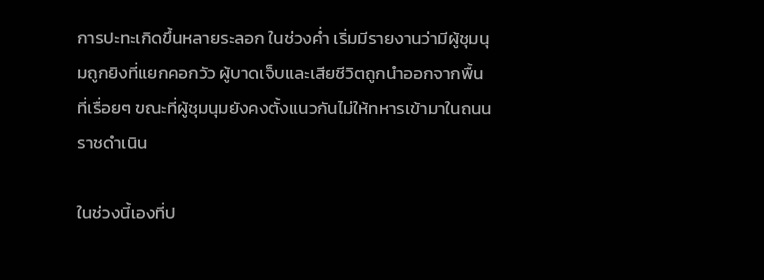การปะทะเกิดขึ้นหลายระลอก ในช่วงค่ำ เริ่มมีรายงานว่ามีผู้ชุมนุมถูกยิงที่แยกคอกวัว ผู้บาดเจ็บและเสียชีวิตถูกนำออกจากพื้นที่เรื่อยๆ ขณะที่ผู้ชุมนุมยังคงตั้งแนวกันไม่ให้ทหารเข้ามาในถนนราชดำเนิน

ในช่วงนี้เองที่ป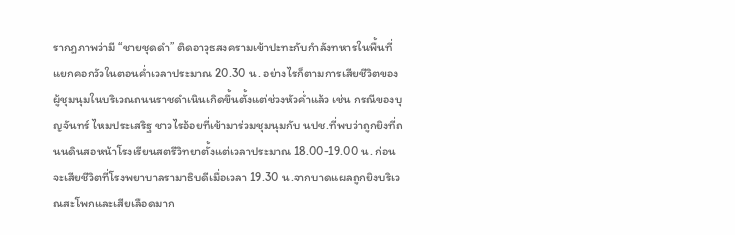รากฎภาพว่ามี “ชายชุดดำ” ติดอาวุธสงครามเข้าปะทะกับกำลังทหารในพื้นที่แยกคอกวัวในตอนค่ำเวลาประมาณ 20.30 น. อย่างไรก็ตามการเสียชีวิตของผู้ชุมนุมในบริเวณถนนราชดำเนินเกิดขึ้นตั้งแต่ช่วงหัวค่ำแล้ว เช่น กรณีของบุญจันทร์ ไหมประเสริฐ ชาวไรอ้อยที่เข้ามาร่วมชุมนุมกับ นปช.ที่พบว่าถูกยิงที่ถนนดินสอหน้าโรงเรียนสตรีวิทยาตั้งแต่เวลาประมาณ 18.00-19.00 น. ก่อนจะเสียชีวิตที่โรงพยาบาลรามาธิบดีเมื่อเวลา 19.30 น.จากบาดแผลถูกยิงบริเวณสะโพกและเสียเลือดมาก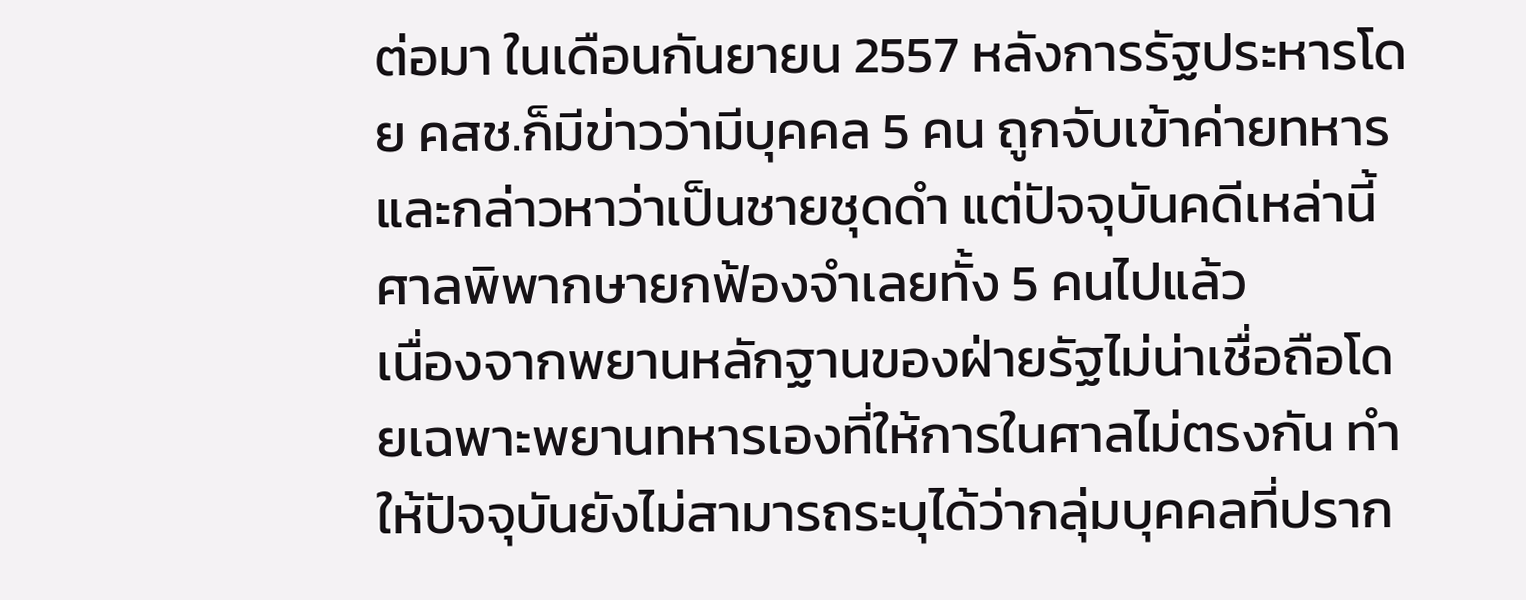ต่อมา ในเดือนกันยายน 2557 หลังการรัฐประหารโดย คสช.ก็มีข่าวว่ามีบุคคล 5 คน ถูกจับเข้าค่ายทหารและกล่าวหาว่าเป็นชายชุดดำ แต่ปัจจุบันคดีเหล่านี้ศาลพิพากษายกฟ้องจำเลยทั้ง 5 คนไปแล้ว
เนื่องจากพยานหลักฐานของฝ่ายรัฐไม่น่าเชื่อถือโดยเฉพาะพยานทหารเองที่ให้การในศาลไม่ตรงกัน ทำให้ปัจจุบันยังไม่สามารถระบุได้ว่ากลุ่มบุคคลที่ปราก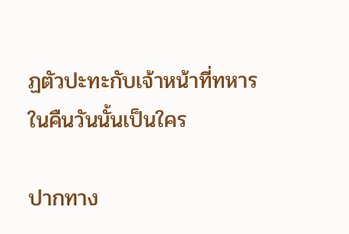ฏตัวปะทะกับเจ้าหน้าที่ทหารในคืนวันนั้นเป็นใคร

ปากทาง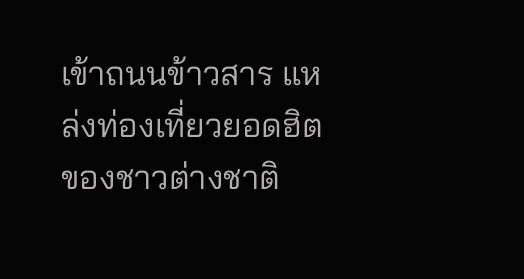เข้าถนนข้าวสาร แหล่งท่องเที่ยวยอดฮิตของชาวต่างชาติ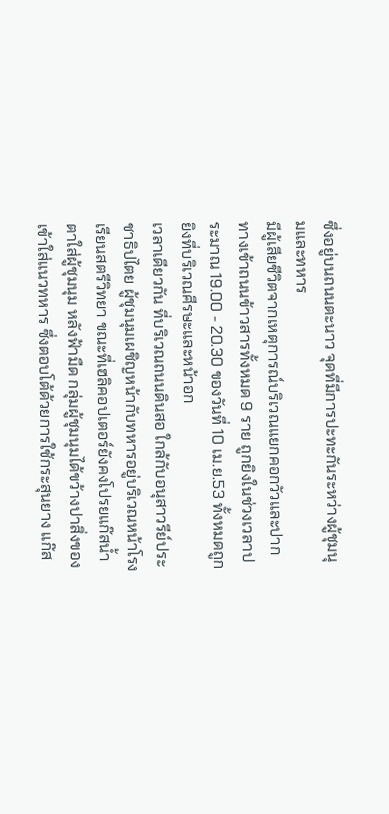ซึ่งอยู่บนถนนตะนาว จุดที่มีการปะทะกันระหว่างผู้ชุมนุมและทหาร
มีผู้เสียชีวิตจากเหตุการณ์บริเวณแยกคอกวัวและปากทางเข้าถนนข้าวสารทั้งหมด 9 ราย ถูกยิงในช่วงเวลาประมาณ 19.00 - 20.30 ของวันที่ 10 เม.ย.53 ทั้งหมดถูกยิงที่บริเวณศีรษะและหน้าอก
เวลาเดียวกัน ที่บริเวณถนนดินสอ ใกล้กับอนุสาวรีย์ประชาธิปไตย ผู้ชุมนุมเผชิญหน้ากับทหารอยู่บริเวณหน้าโรงเรียนสตรีวิทยา ขณะที่เฮลิคอปเตอร์ยังคงโปรยแก๊สน้ำตาใส่ผู้ชุมนุม หลังฟ้ามืด กลุ่มผู้ชุมนุมได้ขว้างปาสิ่งของเข้าใส่แนวทหาร ซึ่งตอบโต้ด้วยการใช้กระสุนยาง แก๊ส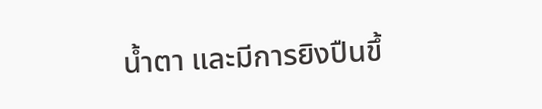น้ำตา และมีการยิงปืนขึ้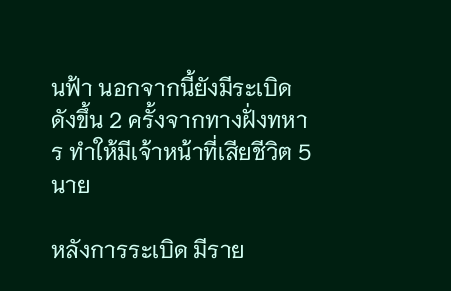นฟ้า นอกจากนี้ยังมีระเบิดดังขึ้น 2 ครั้งจากทางฝั่งทหาร ทำให้มีเจ้าหน้าที่เสียชีวิต 5 นาย

หลังการระเบิด มีราย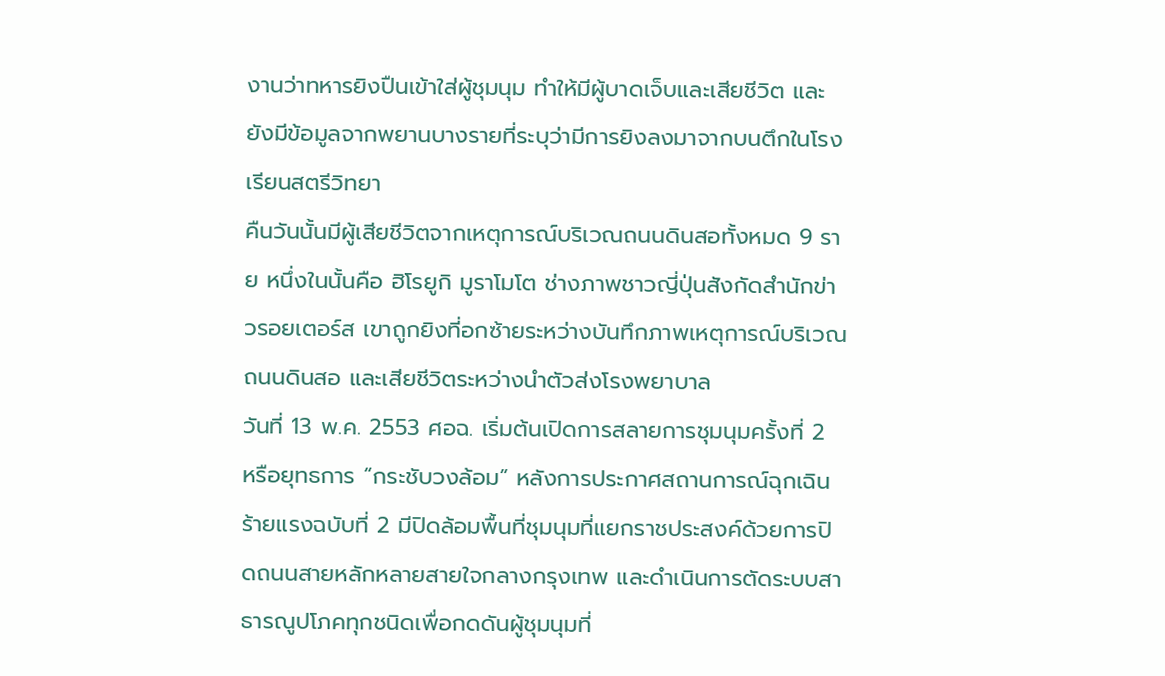งานว่าทหารยิงปืนเข้าใส่ผู้ชุมนุม ทำให้มีผู้บาดเจ็บและเสียชีวิต และยังมีข้อมูลจากพยานบางรายที่ระบุว่ามีการยิงลงมาจากบนตึกในโรงเรียนสตรีวิทยา
คืนวันนั้นมีผู้เสียชีวิตจากเหตุการณ์บริเวณถนนดินสอทั้งหมด 9 ราย หนึ่งในนั้นคือ ฮิโรยูกิ มูราโมโต ช่างภาพชาวญี่ปุ่นสังกัดสำนักข่าวรอยเตอร์ส เขาถูกยิงที่อกซ้ายระหว่างบันทึกภาพเหตุการณ์บริเวณถนนดินสอ และเสียชีวิตระหว่างนำตัวส่งโรงพยาบาล
วันที่ 13 พ.ค. 2553 ศอฉ. เริ่มต้นเปิดการสลายการชุมนุมครั้งที่ 2 หรือยุทธการ “กระชับวงล้อม” หลังการประกาศสถานการณ์ฉุกเฉินร้ายแรงฉบับที่ 2 มีปิดล้อมพื้นที่ชุมนุมที่แยกราชประสงค์ด้วยการปิดถนนสายหลักหลายสายใจกลางกรุงเทพ และดำเนินการตัดระบบสาธารณูปโภคทุกชนิดเพื่อกดดันผู้ชุมนุมที่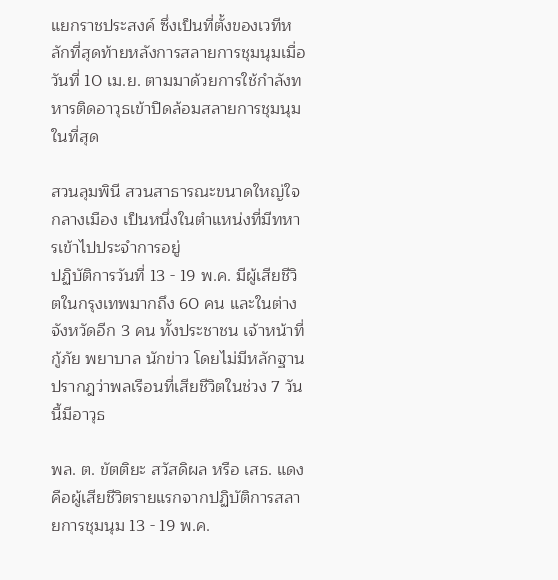แยกราชประสงค์ ซึ่งเป็นที่ตั้งของเวทีหลักที่สุดท้ายหลังการสลายการชุมนุมเมื่อวันที่ 10 เม.ย. ตามมาด้วยการใช้กำลังทหารติดอาวุธเข้าปิดล้อมสลายการชุมนุมในที่สุด

สวนลุมพินี สวนสาธารณะขนาดใหญ่ใจกลางเมือง เป็นหนึ่งในตำแหน่งที่มีทหารเข้าไปประจำการอยู่
ปฏิบัติการวันที่ 13 - 19 พ.ค. มีผู้เสียชีวิตในกรุงเทพมากถึง 60 คน และในต่างจังหวัดอีก 3 คน ทั้งประชาชน เจ้าหน้าที่กู้ภัย พยาบาล นักข่าว โดยไม่มีหลักฐานปรากฎว่าพลเรือนที่เสียชีวิตในช่วง 7 วันนี้มีอาวุธ

พล. ต. ขัตติยะ สวัสดิผล หรือ เสธ. แดง คือผู้เสียชีวิตรายแรกจากปฏิบัติการสลายการชุมนุม 13 - 19 พ.ค.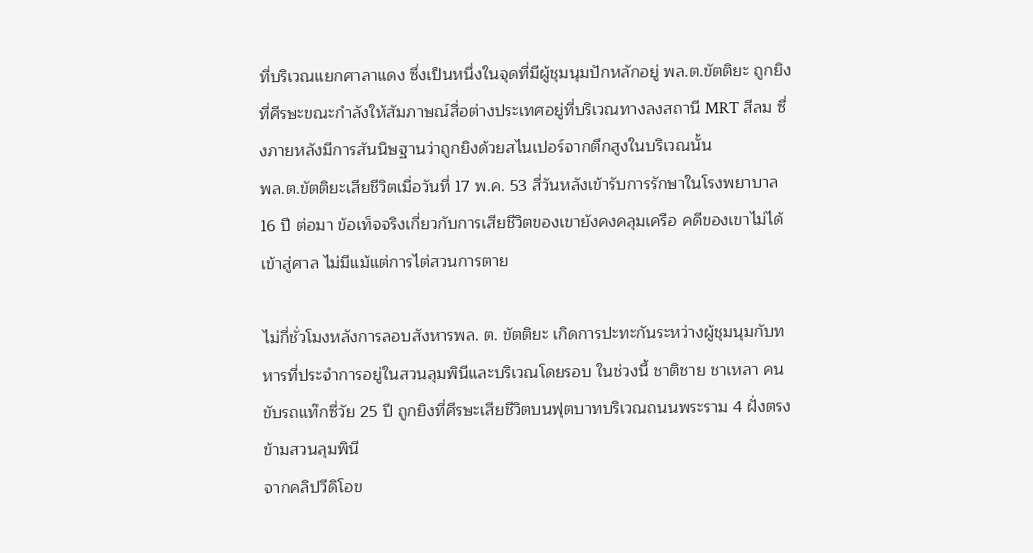ที่บริเวณแยกศาลาแดง ซึ่งเป็นหนึ่งในจุดที่มีผู้ชุมนุมปักหลักอยู่ พล.ต.ขัตติยะ ถูกยิงที่ศีรษะขณะกำลังให้สัมภาษณ์สื่อต่างประเทศอยู่ที่บริเวณทางลงสถานี MRT สีลม ซึ่งภายหลังมีการสันนิษฐานว่าถูกยิงด้วยสไนเปอร์จากตึกสูงในบริเวณนั้น
พล.ต.ขัตติยะเสียชีวิตเมื่อวันที่ 17 พ.ค. 53 สี่วันหลังเข้ารับการรักษาในโรงพยาบาล 16 ปี ต่อมา ข้อเท็จจริงเกี่ยวกับการเสียชีวิตของเขายังคงคลุมเครือ คดีของเขาไม่ได้เข้าสู่ศาล ไม่มีแม้แต่การไต่สวนการตาย

ไม่กี่ชั่วโมงหลังการลอบสังหารพล. ต. ขัตติยะ เกิดการปะทะกันระหว่างผู้ชุมนุมกับทหารที่ประจำการอยู่ในสวนลุมพินีและบริเวณโดยรอบ ในช่วงนี้ ชาติชาย ชาเหลา คนขับรถแท๊กซี่วัย 25 ปี ถูกยิงที่ศีรษะเสียชีวิตบนฟุตบาทบริเวณถนนพระราม 4 ฝั่งตรงข้ามสวนลุมพินี
จากคลิปวีดิโอข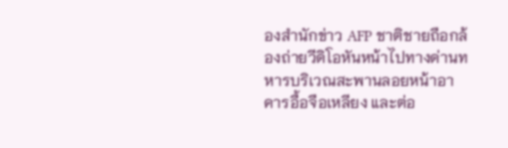องสำนักข่าว AFP ชาติชายถือกล้องถ่ายวีดิโอหันหน้าไปทางด่านทหารบริเวณสะพานลอยหน้าอาคารอื้อจือเหลียง และต่อ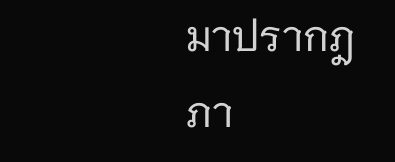มาปรากฎภา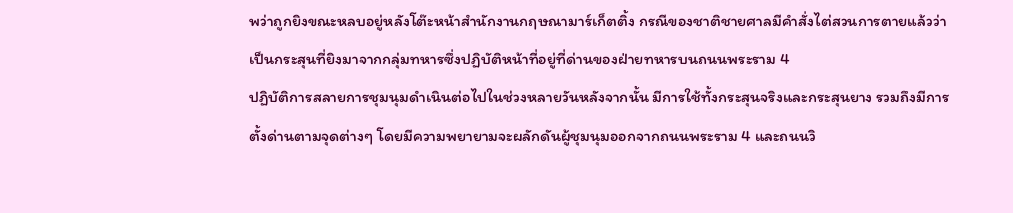พว่าถูกยิงขณะหลบอยู่หลังโต๊ะหน้าสำนักงานกฤษณามาร์เก็ตติ้ง กรณีของชาติชายศาลมีคำสั่งไต่สวนการตายแล้วว่าเป็นกระสุนที่ยิงมาจากกลุ่มทหารซึ่งปฏิบัติหน้าที่อยู่ที่ด่านของฝ่ายทหารบนถนนพระราม 4
ปฏิบัติการสลายการชุมนุมดำเนินต่อไปในช่วงหลายวันหลังจากนั้น มีการใช้ทั้งกระสุนจริงและกระสุนยาง รวมถึงมีการตั้งด่านตามจุดต่างๆ โดยมีความพยายามจะผลักดันผู้ชุมนุมออกจากถนนพระราม 4 และถนนวิ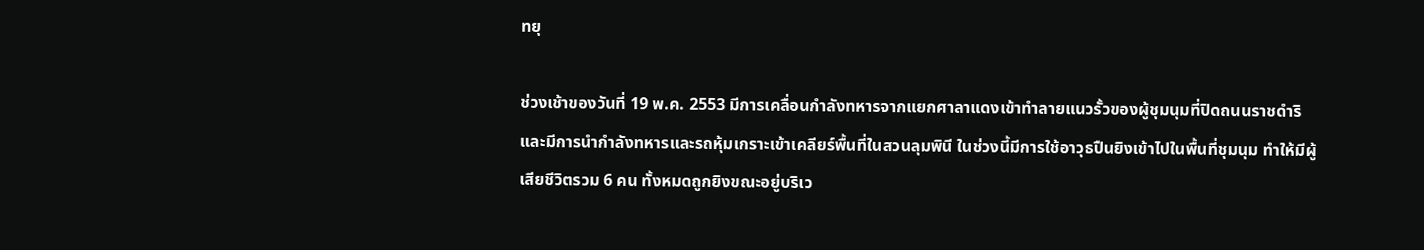ทยุ

ช่วงเช้าของวันที่ 19 พ.ค. 2553 มีการเคลื่อนกำลังทหารจากแยกศาลาแดงเข้าทำลายแนวรั้วของผู้ชุมนุมที่ปิดถนนราชดำริ และมีการนำกำลังทหารและรถหุ้มเกราะเข้าเคลียร์พื้นที่ในสวนลุมพินี ในช่วงนี้มีการใช้อาวุธปืนยิงเข้าไปในพื้นที่ชุมนุม ทำให้มีผู้เสียชีวิตรวม 6 คน ทั้งหมดถูกยิงขณะอยู่บริเว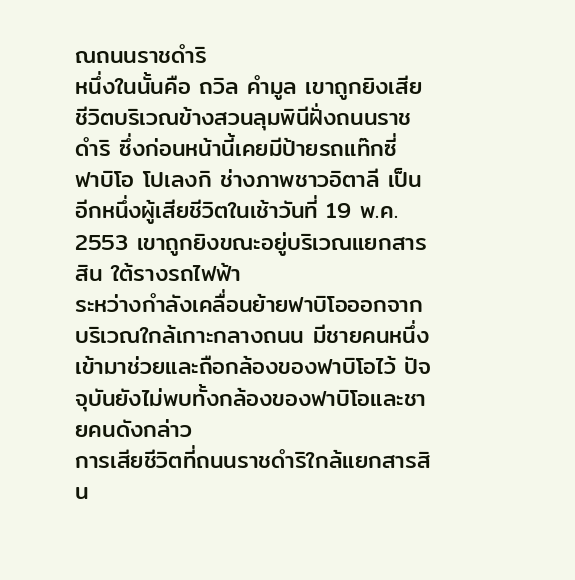ณถนนราชดำริ
หนึ่งในนั้นคือ ถวิล คำมูล เขาถูกยิงเสียชีวิตบริเวณข้างสวนลุมพินีฝั่งถนนราชดำริ ซึ่งก่อนหน้านี้เคยมีป้ายรถแท๊กซี่
ฟาบิโอ โปเลงกิ ช่างภาพชาวอิตาลี เป็นอีกหนึ่งผู้เสียชีวิตในเช้าวันที่ 19 พ.ค. 2553 เขาถูกยิงขณะอยู่บริเวณแยกสารสิน ใต้รางรถไฟฟ้า
ระหว่างกำลังเคลื่อนย้ายฟาบิโอออกจากบริเวณใกล้เกาะกลางถนน มีชายคนหนึ่งเข้ามาช่วยและถือกล้องของฟาบิโอไว้ ปัจจุบันยังไม่พบทั้งกล้องของฟาบิโอและชายคนดังกล่าว
การเสียชีวิตที่ถนนราชดำริใกล้แยกสารสิน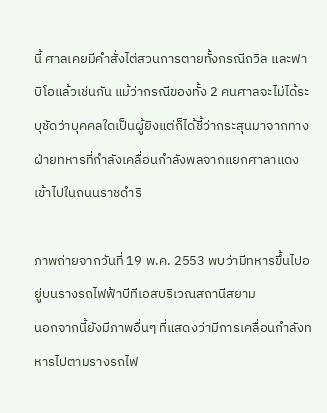นี้ ศาลเคยมีคำสั่งไต่สวนการตายทั้งกรณีถวิล และฟาบิโอแล้วเช่นกัน แม้ว่ากรณีของทั้ง 2 คนศาลจะไม่ได้ระบุชัดว่าบุคคลใดเป็นผู้ยิงแต่ก็ได้ชี้ว่ากระสุนมาจากทางฝ่ายทหารที่กำลังเคลื่อนกำลังพลจากแยกศาลาแดงเข้าไปในถนนราชดำริ

ภาพถ่ายจากวันที่ 19 พ.ค. 2553 พบว่ามีทหารขึ้นไปอยู่บนรางรถไฟฟ้าบีทีเอสบริเวณสถานีสยาม
นอกจากนี้ยังมีภาพอื่นๆ ที่แสดงว่ามีการเคลื่อนกำลังทหารไปตามรางรถไฟ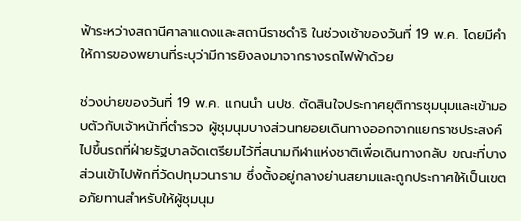ฟ้าระหว่างสถานีศาลาแดงและสถานีราชดำริ ในช่วงเช้าของวันที่ 19 พ.ค. โดยมีคำให้การของพยานที่ระบุว่ามีการยิงลงมาจากรางรถไฟฟ้าด้วย

ช่วงบ่ายของวันที่ 19 พ.ค. แกนนำ นปช. ตัดสินใจประกาศยุติการชุมนุมและเข้ามอบตัวกับเจ้าหน้าที่ตำรวจ ผู้ชุมนุมบางส่วนทยอยเดินทางออกจากแยกราชประสงค์ไปขึ้นรถที่ฝ่ายรัฐบาลจัดเตรียมไว้ที่สนามกีฬาแห่งชาติเพื่อเดินทางกลับ ขณะที่บางส่วนเข้าไปพักที่วัดปทุมวนาราม ซึ่งตั้งอยู่กลางย่านสยามและถูกประกาศให้เป็นเขตอภัยทานสำหรับให้ผู้ชุมนุม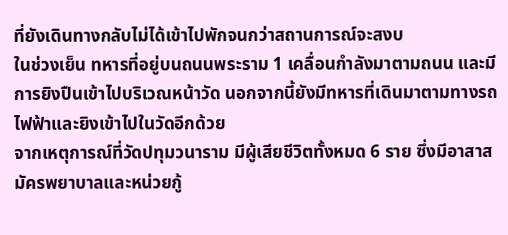ที่ยังเดินทางกลับไม่ได้เข้าไปพักจนกว่าสถานการณ์จะสงบ
ในช่วงเย็น ทหารที่อยู่บนถนนพระราม 1 เคลื่อนกำลังมาตามถนน และมีการยิงปืนเข้าไปบริเวณหน้าวัด นอกจากนี้ยังมีทหารที่เดินมาตามทางรถไฟฟ้าและยิงเข้าไปในวัดอีกด้วย
จากเหตุการณ์ที่วัดปทุมวนาราม มีผู้เสียชีวิตทั้งหมด 6 ราย ซึ่งมีอาสาสมัครพยาบาลและหน่วยกู้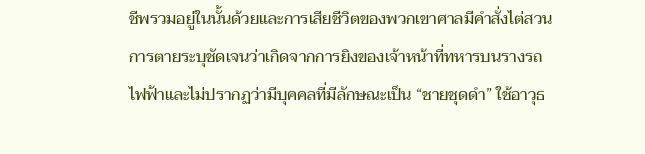ชีพรวมอยู่ในนั้นด้วยและการเสียชีวิตของพวกเขาศาลมีคำสั่งไต่สวนการตายระบุชัดเจนว่าเกิดจากการยิงของเจ้าหน้าที่ทหารบนรางรถไฟฟ้าและไม่ปรากฏว่ามีบุคคลที่มีลักษณะเป็น “ชายชุดดำ” ใช้อาวุธ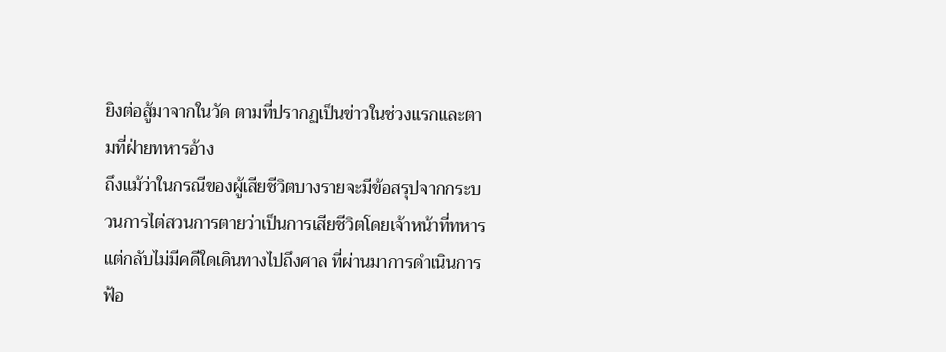ยิงต่อสู้มาจากในวัด ตามที่ปรากฏเป็นข่าวในช่วงแรกและตามที่ฝ่ายทหารอ้าง
ถึงแม้ว่าในกรณีของผู้เสียชีวิตบางรายจะมีข้อสรุปจากกระบวนการไต่สวนการตายว่าเป็นการเสียชีวิตโดยเจ้าหน้าที่ทหาร แต่กลับไม่มีคดีใดเดินทางไปถึงศาล ที่ผ่านมาการดำเนินการฟ้อ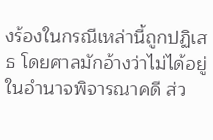งร้องในกรณีเหล่านี้ถูกปฏิเสธ โดยศาลมักอ้างว่าไม่ได้อยู่ในอำนาจพิจารณาคดี ส่ว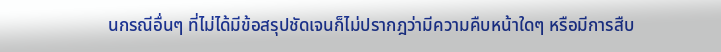นกรณีอื่นๆ ที่ไม่ได้มีข้อสรุปชัดเจนก็ไม่ปรากฎว่ามีความคืบหน้าใดๆ หรือมีการสืบ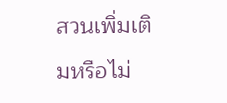สวนเพิ่มเติมหรือไม่